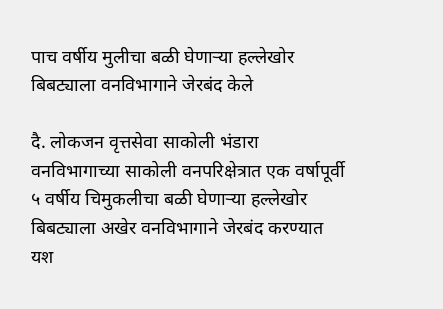पाच वर्षीय मुलीचा बळी घेणाऱ्या हल्लेखोर बिबट्याला वनविभागाने जेरबंद केले

दै. लोकजन वृत्तसेवा साकोली भंडारा वनविभागाच्या साकोली वनपरिक्षेत्रात एक वर्षापूर्वी ५ वर्षीय चिमुकलीचा बळी घेणाऱ्या हल्लेखोर बिबट्याला अखेर वनविभागाने जेरबंद करण्यात यश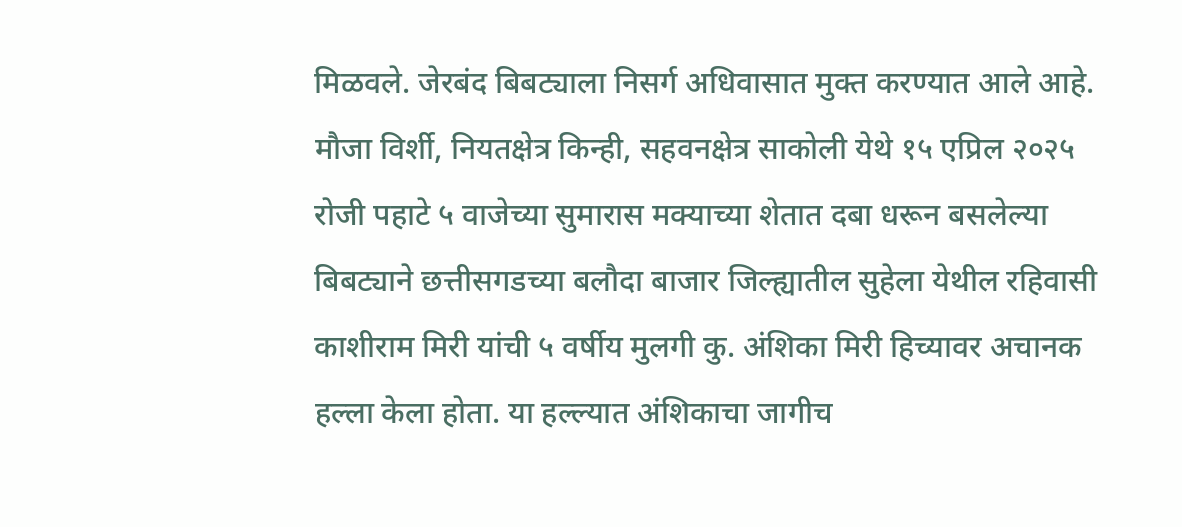मिळवले. जेरबंद बिबट्याला निसर्ग अधिवासात मुक्त करण्यात आले आहे. मौजा विर्शी, नियतक्षेत्र किन्ही, सहवनक्षेत्र साकोली येथे १५ एप्रिल २०२५ रोजी पहाटे ५ वाजेच्या सुमारास मक्याच्या शेतात दबा धरून बसलेल्या बिबट्याने छत्तीसगडच्या बलौदा बाजार जिल्ह्यातील सुहेला येथील रहिवासी काशीराम मिरी यांची ५ वर्षीय मुलगी कु. अंशिका मिरी हिच्यावर अचानक हल्ला केला होता. या हल्ल्यात अंशिकाचा जागीच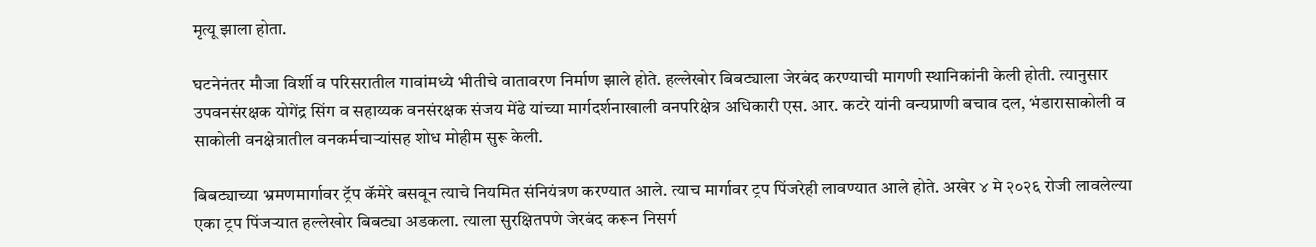मृत्यू झाला होता.

घटनेनंतर मौजा विर्शी व परिसरातील गावांमध्ये भीतीचे वातावरण निर्माण झाले होते. हल्लेखोर बिबट्याला जेरबंद करण्याची मागणी स्थानिकांनी केली होती. त्यानुसार उपवनसंरक्षक योगेंद्र सिंग व सहाय्यक वनसंरक्षक संजय मेंढे यांच्या मार्गदर्शनाखाली वनपरिक्षेत्र अधिकारी एस. आर. कटरे यांनी वन्यप्राणी बचाव दल, भंडारासाकोली व साकोली वनक्षेत्रातील वनकर्मचाऱ्यांसह शोध मोहीम सुरू केली.

बिबट्याच्या भ्रमणमार्गावर ट्रॅप कॅमेरे बसवून त्याचे नियमित संनियंत्रण करण्यात आले. त्याच मार्गावर ट्रप पिंजरेही लावण्यात आले होते. अखेर ४ मे २०२६ रोजी लावलेल्या एका ट्रप पिंजऱ्यात हल्लेखोर बिबट्या अडकला. त्याला सुरक्षितपणे जेरबंद करून निसर्ग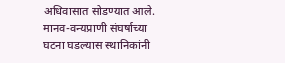अधिवासात सोडण्यात आले. मानव-वन्यप्राणी संघर्षाच्या घटना घडल्यास स्थानिकांनी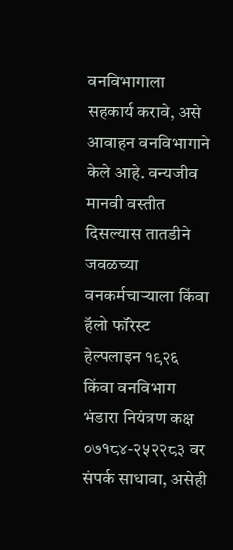वनविभागाला सहकार्य करावे, असे आवाहन वनविभागाने केले आहे. वन्यजीव मानवी वस्तीत दिसल्यास तातडीने जवळच्या वनकर्मचाऱ्याला किंवा हॅलो फॉरेस्ट हेल्पलाइन १९२६ किंवा वनविभाग भंडारा नियंत्रण कक्ष ०७१८४-२५२२८३ वर संपर्क साधावा, असेही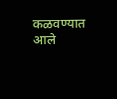कळवण्यात आले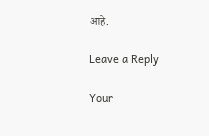आहे.

Leave a Reply

Your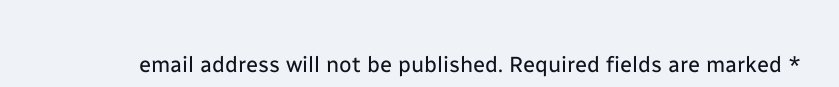email address will not be published. Required fields are marked *